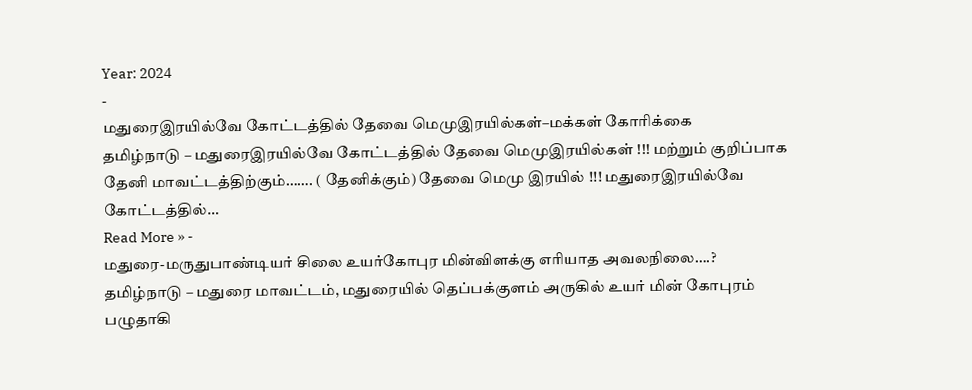Year: 2024
-
மதுரைஇரயில்வே கோட்டத்தில் தேவை மெமுஇரயில்கள்–மக்கள் கோரிக்கை
தமிழ்நாடு – மதுரைஇரயில்வே கோட்டத்தில் தேவை மெமுஇரயில்கள் !!! மற்றும் குறிப்பாக தேனி மாவட்டத்திற்கும்……. ( தேனிக்கும்) தேவை மெமு இரயில் !!! மதுரைஇரயில்வே கோட்டத்தில்…
Read More » -
மதுரை-மருதுபாண்டியர் சிலை உயர்கோபுர மின்விளக்கு எரியாத அவலநிலை….?
தமிழ்நாடு – மதுரை மாவட்டம், மதுரையில் தெப்பக்குளம் அருகில் உயர் மின் கோபுரம் பழுதாகி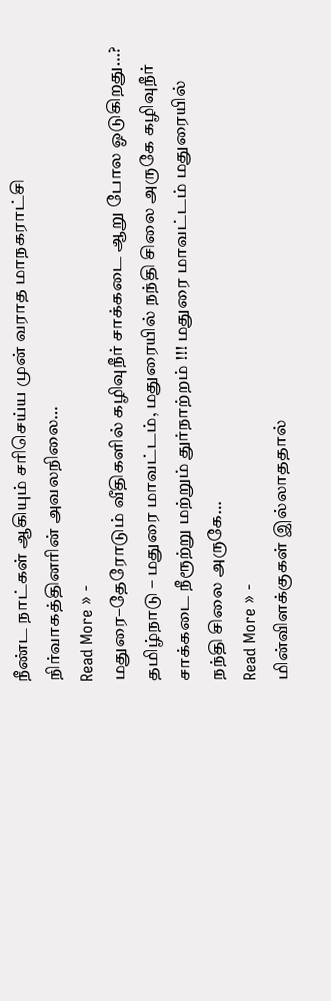நீண்ட நாட்கள் ஆகியும் சரிசெய்ய முன் வராத மாநகராட்சி நிர்வாகத்தினரின் அவலநிலை…
Read More » -
மதுரை–தேரோடும் வீதிகளில் கழிவுநீர் சாக்கடை ஆறு போல ஓடுகிறது…?
தமிழ்நாடு – மதுரை மாவட்டம், மதுரையில் நந்தி சிலை அருகே கழிவுநீர் சாக்கடை நீரூற்று மற்றும் துர்நாற்றம் !!! மதுரை மாவட்டம் மதுரையில் நந்தி சிலை அருகே…
Read More » -
மின்விளக்குகள் இல்லாததால்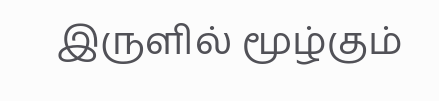இருளில் மூழ்கும்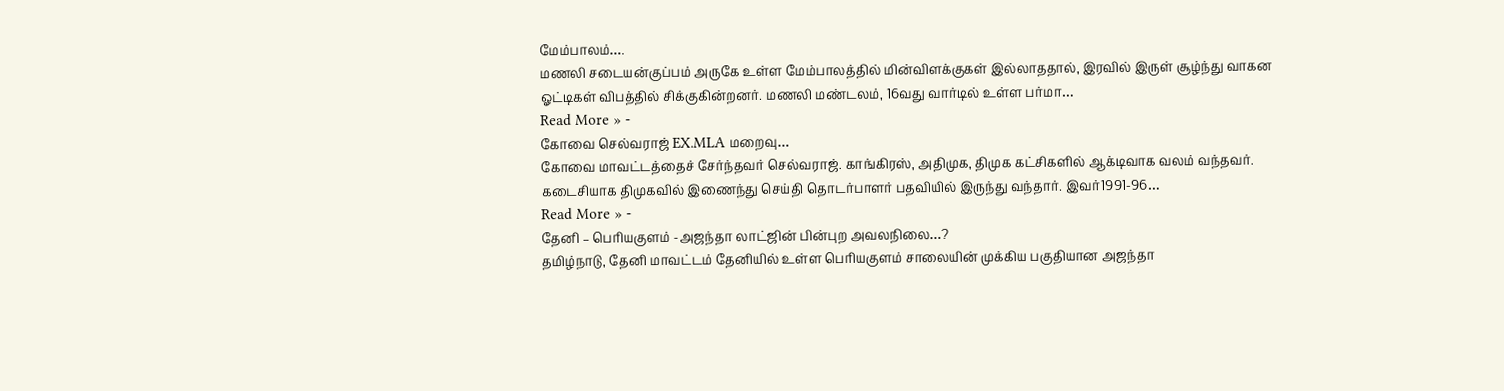மேம்பாலம்….
மணலி சடையன்குப்பம் அருகே உள்ள மேம்பாலத்தில் மின்விளக்குகள் இல்லாததால், இரவில் இருள் சூழ்ந்து வாகன ஓட்டிகள் விபத்தில் சிக்குகின்றனர். மணலி மண்டலம், 16வது வார்டில் உள்ள பர்மா…
Read More » -
கோவை செல்வராஜ் EX.MLA மறைவு…
கோவை மாவட்டத்தைச் சேர்ந்தவர் செல்வராஜ். காங்கிரஸ், அதிமுக, திமுக கட்சிகளில் ஆக்டிவாக வலம் வந்தவர். கடைசியாக திமுகவில் இணைந்து செய்தி தொடர்பாளர் பதவியில் இருந்து வந்தார். இவர்1991-96…
Read More » -
தேனி – பெரியகுளம் -அஜந்தா லாட்ஜின் பின்புற அவலநிலை…?
தமிழ்நாடு, தேனி மாவட்டம் தேனியில் உள்ள பெரியகுளம் சாலையின் முக்கிய பகுதியான அஜந்தா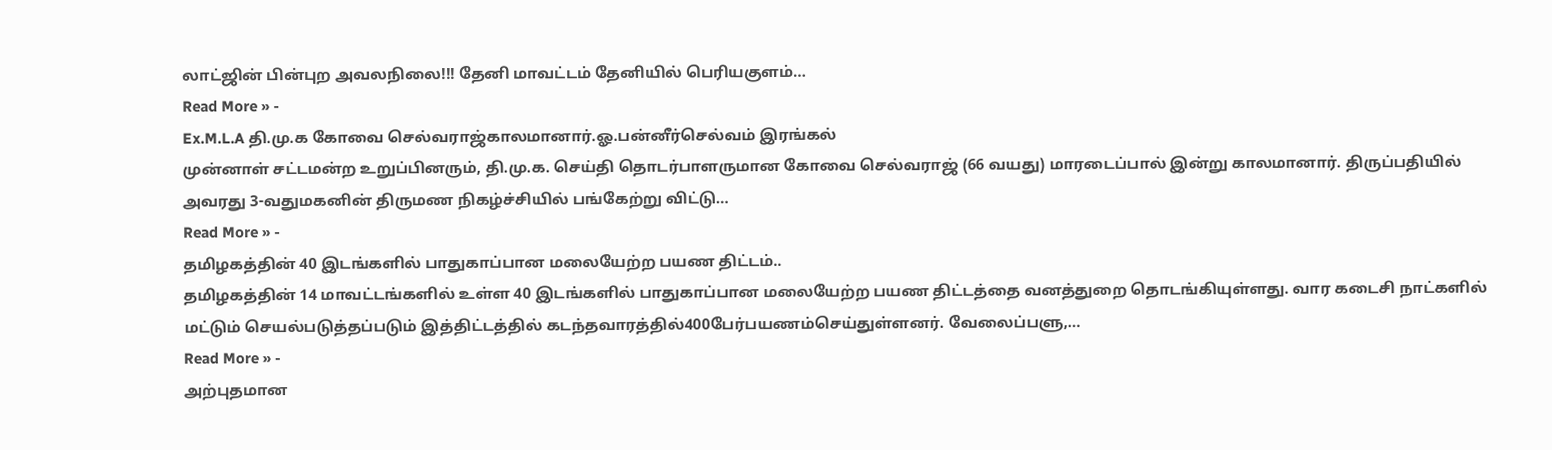லாட்ஜின் பின்புற அவலநிலை!!! தேனி மாவட்டம் தேனியில் பெரியகுளம்…
Read More » -
Ex.M.L.A தி.மு.க கோவை செல்வராஜ்காலமானார்.ஓ.பன்னீர்செல்வம் இரங்கல்
முன்னாள் சட்டமன்ற உறுப்பினரும், தி.மு.க. செய்தி தொடர்பாளருமான கோவை செல்வராஜ் (66 வயது) மாரடைப்பால் இன்று காலமானார். திருப்பதியில் அவரது 3-வதுமகனின் திருமண நிகழ்ச்சியில் பங்கேற்று விட்டு…
Read More » -
தமிழகத்தின் 40 இடங்களில் பாதுகாப்பான மலையேற்ற பயண திட்டம்..
தமிழகத்தின் 14 மாவட்டங்களில் உள்ள 40 இடங்களில் பாதுகாப்பான மலையேற்ற பயண திட்டத்தை வனத்துறை தொடங்கியுள்ளது. வார கடைசி நாட்களில் மட்டும் செயல்படுத்தப்படும் இத்திட்டத்தில் கடந்தவாரத்தில்400பேர்பயணம்செய்துள்ளனர். வேலைப்பளு,…
Read More » -
அற்புதமான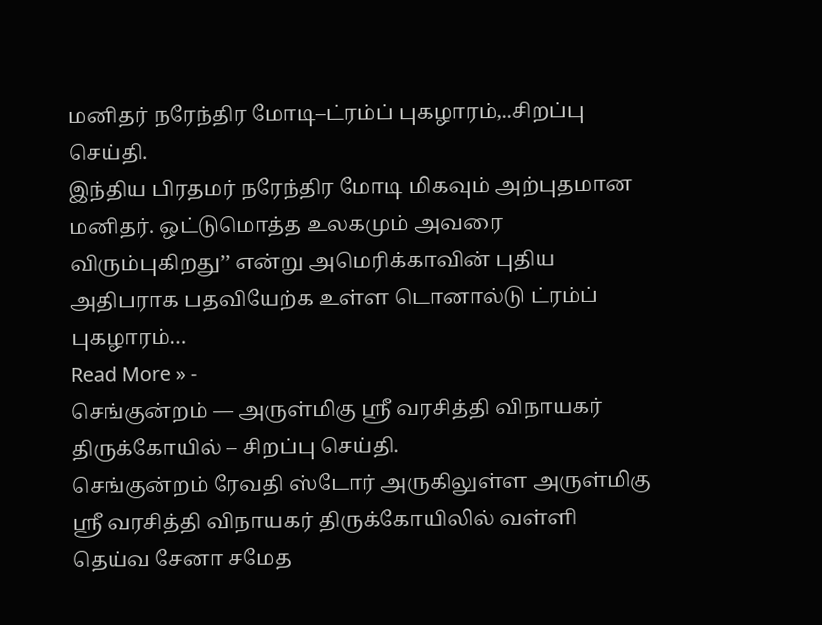மனிதர் நரேந்திர மோடி–ட்ரம்ப் புகழாரம்,..சிறப்பு செய்தி.
இந்திய பிரதமர் நரேந்திர மோடி மிகவும் அற்புதமான மனிதர். ஒட்டுமொத்த உலகமும் அவரை விரும்புகிறது’’ என்று அமெரிக்காவின் புதிய அதிபராக பதவியேற்க உள்ள டொனால்டு ட்ரம்ப் புகழாரம்…
Read More » -
செங்குன்றம் — அருள்மிகு ஸ்ரீ வரசித்தி விநாயகர் திருக்கோயில் – சிறப்பு செய்தி.
செங்குன்றம் ரேவதி ஸ்டோர் அருகிலுள்ள அருள்மிகு ஸ்ரீ வரசித்தி விநாயகர் திருக்கோயிலில் வள்ளி தெய்வ சேனா சமேத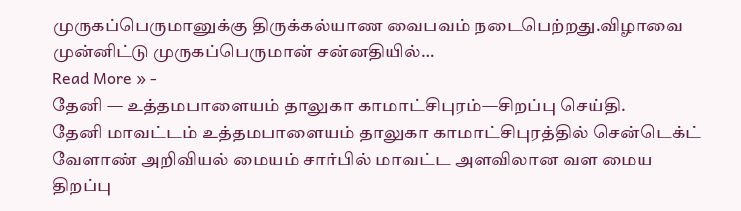முருகப்பெருமானுக்கு திருக்கல்யாண வைபவம் நடைபெற்றது.விழாவை முன்னிட்டு முருகப்பெருமான் சன்னதியில்…
Read More » -
தேனி — உத்தமபாளையம் தாலுகா காமாட்சிபுரம்—சிறப்பு செய்தி.
தேனி மாவட்டம் உத்தமபாளையம் தாலுகா காமாட்சிபுரத்தில் சென்டெக்ட் வேளாண் அறிவியல் மையம் சார்பில் மாவட்ட அளவிலான வள மைய திறப்பு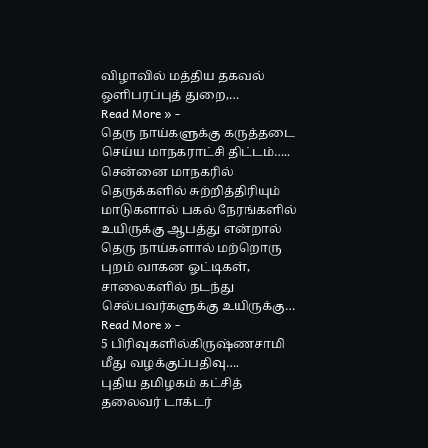விழாவில் மத்திய தகவல் ஒளிபரப்புத் துறை,…
Read More » -
தெரு நாய்களுக்கு கருத்தடை செய்ய மாநகராட்சி திட்டம்…..
சென்னை மாநகரில் தெருக்களில் சுற்றித்திரியும் மாடுகளால் பகல் நேரங்களில் உயிருக்கு ஆபத்து என்றால் தெரு நாய்களால் மற்றொரு புறம் வாகன ஓட்டிகள், சாலைகளில் நடந்து செல்பவர்களுக்கு உயிருக்கு…
Read More » -
5 பிரிவுகளில்கிருஷ்ணசாமி மீது வழக்குப்பதிவு….
புதிய தமிழகம் கட்சித் தலைவர் டாக்டர்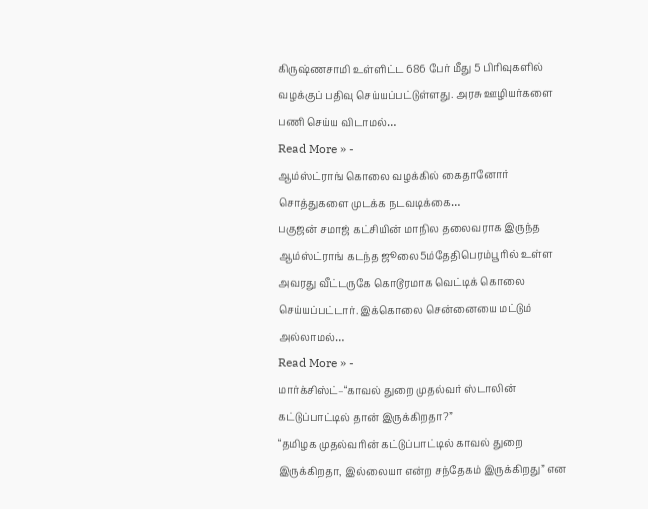கிருஷ்ணசாமி உள்ளிட்ட 686 பேர் மீது 5 பிரிவுகளில் வழக்குப் பதிவு செய்யப்பட்டுள்ளது. அரசு ஊழியர்களை பணி செய்ய விடாமல்…
Read More » -
ஆம்ஸ்ட்ராங் கொலை வழக்கில் கைதானோர் சொத்துகளை முடக்க நடவடிக்கை…
பகுஜன் சமாஜ் கட்சியின் மாநில தலைவராக இருந்த ஆம்ஸ்ட்ராங் கடந்த ஜூலை5ம்தேதிபெரம்பூரில் உள்ள அவரது வீட்டருகே கொடூரமாக வெட்டிக் கொலை செய்யப்பட்டார். இக்கொலை சென்னையை மட்டும் அல்லாமல்…
Read More » -
மார்க்சிஸ்ட்–“காவல் துறை முதல்வர் ஸ்டாலின் கட்டுப்பாட்டில் தான் இருக்கிறதா?”
“தமிழக முதல்வரின் கட்டுப்பாட்டில் காவல் துறை இருக்கிறதா, இல்லையா என்ற சந்தேகம் இருக்கிறது” என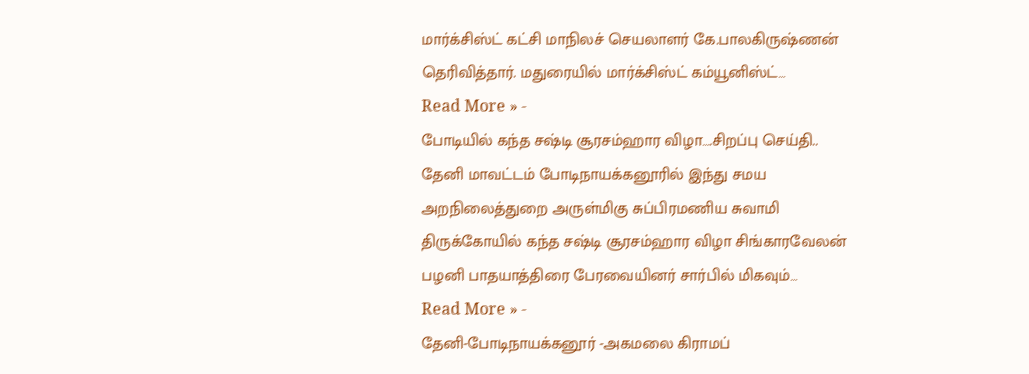மார்க்சிஸ்ட் கட்சி மாநிலச் செயலாளர் கே.பாலகிருஷ்ணன் தெரிவித்தார். மதுரையில் மார்க்சிஸ்ட் கம்யூனிஸ்ட்…
Read More » -
போடியில் கந்த சஷ்டி சூரசம்ஹார விழா….சிறப்பு செய்தி..
தேனி மாவட்டம் போடிநாயக்கனூரில் இந்து சமய அறநிலைத்துறை அருள்மிகு சுப்பிரமணிய சுவாமி திருக்கோயில் கந்த சஷ்டி சூரசம்ஹார விழா சிங்காரவேலன் பழனி பாதயாத்திரை பேரவையினர் சார்பில் மிகவும்…
Read More » -
தேனி-போடிநாயக்கனூர் -அகமலை கிராமப்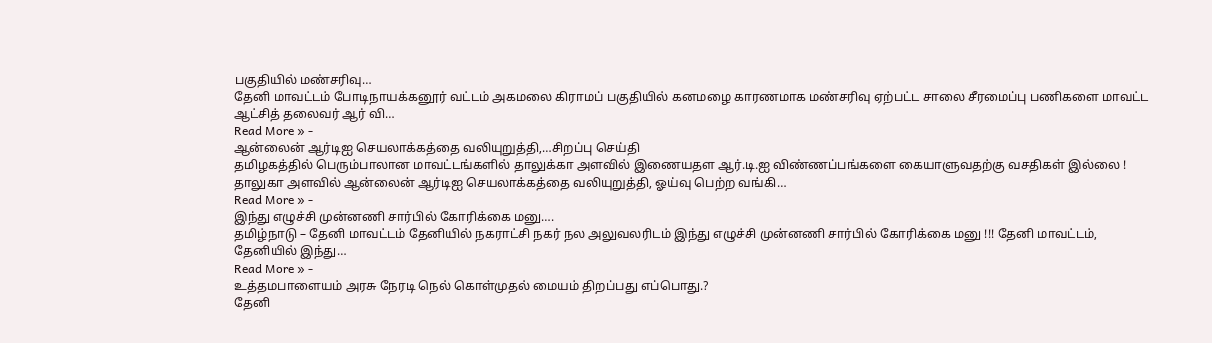பகுதியில் மண்சரிவு…
தேனி மாவட்டம் போடிநாயக்கனூர் வட்டம் அகமலை கிராமப் பகுதியில் கனமழை காரணமாக மண்சரிவு ஏற்பட்ட சாலை சீரமைப்பு பணிகளை மாவட்ட ஆட்சித் தலைவர் ஆர் வி…
Read More » -
ஆன்லைன் ஆர்டிஐ செயலாக்கத்தை வலியுறுத்தி,…சிறப்பு செய்தி
தமிழகத்தில் பெரும்பாலான மாவட்டங்களில் தாலுக்கா அளவில் இணையதள ஆர்.டி.ஐ விண்ணப்பங்களை கையாளுவதற்கு வசதிகள் இல்லை ! தாலுகா அளவில் ஆன்லைன் ஆர்டிஐ செயலாக்கத்தை வலியுறுத்தி, ஓய்வு பெற்ற வங்கி…
Read More » -
இந்து எழுச்சி முன்னணி சார்பில் கோரிக்கை மனு….
தமிழ்நாடு – தேனி மாவட்டம் தேனியில் நகராட்சி நகர் நல அலுவலரிடம் இந்து எழுச்சி முன்னணி சார்பில் கோரிக்கை மனு !!! தேனி மாவட்டம், தேனியில் இந்து…
Read More » -
உத்தமபாளையம் அரசு நேரடி நெல் கொள்முதல் மையம் திறப்பது எப்பொது.?
தேனி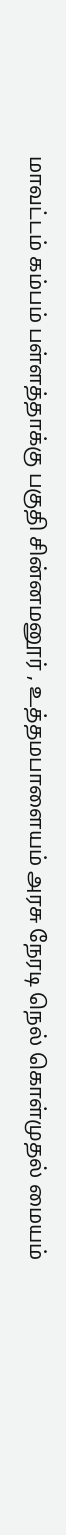மாவட்டம் கம்பம் பள்ளத்தாக்கு பகுதி சின்னமனூர் , உத்தமபாளையம் அரசு நேரடி நெல் கொள்முதல் மையம்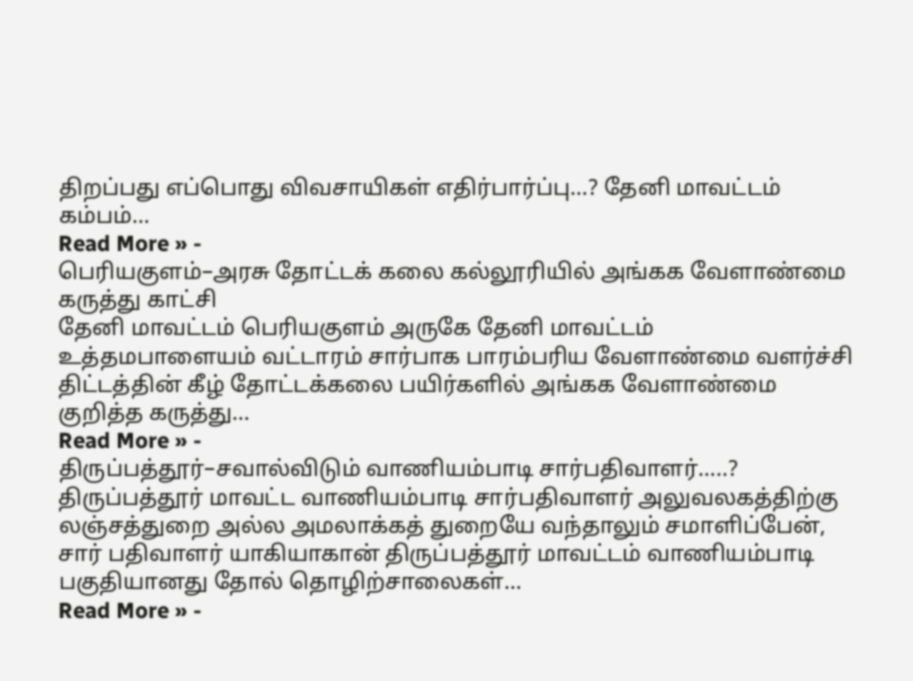திறப்பது எப்பொது விவசாயிகள் எதிர்பார்ப்பு…? தேனி மாவட்டம் கம்பம்…
Read More » -
பெரியகுளம்–அரசு தோட்டக் கலை கல்லூரியில் அங்கக வேளாண்மை கருத்து காட்சி
தேனி மாவட்டம் பெரியகுளம் அருகே தேனி மாவட்டம் உத்தமபாளையம் வட்டாரம் சார்பாக பாரம்பரிய வேளாண்மை வளர்ச்சி திட்டத்தின் கீழ் தோட்டக்கலை பயிர்களில் அங்கக வேளாண்மை குறித்த கருத்து…
Read More » -
திருப்பத்தூர்–சவால்விடும் வாணியம்பாடி சார்பதிவாளர்…..?
திருப்பத்தூர் மாவட்ட வாணியம்பாடி சார்பதிவாளர் அலுவலகத்திற்கு லஞ்சத்துறை அல்ல அமலாக்கத் துறையே வந்தாலும் சமாளிப்பேன், சார் பதிவாளர் யாகியாகான் திருப்பத்தூர் மாவட்டம் வாணியம்பாடி பகுதியானது தோல் தொழிற்சாலைகள்…
Read More » -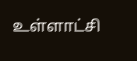உள்ளாட்சி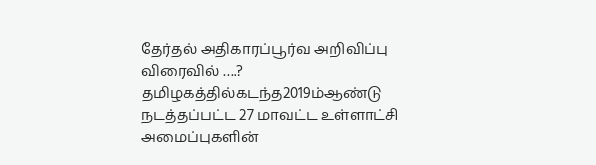தேர்தல் அதிகாரப்பூர்வ அறிவிப்பு விரைவில் ….?
தமிழகத்தில்கடந்த2019ம்ஆண்டு நடத்தப்பட்ட 27 மாவட்ட உள்ளாட்சி அமைப்புகளின்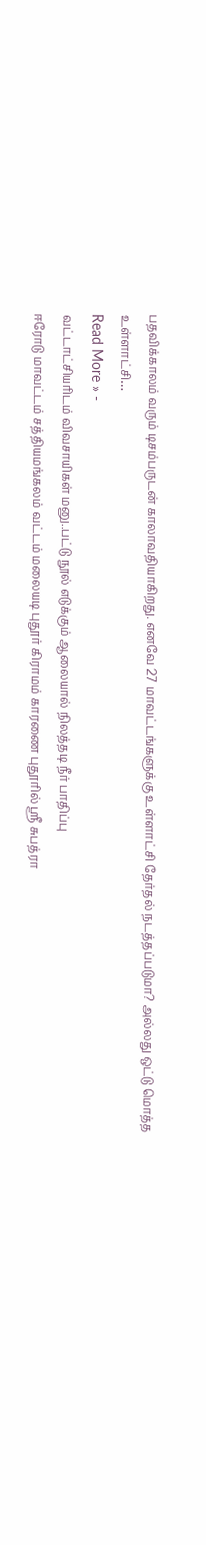பதவிக்காலம் வரும் டிசம்பருடன் காலாவதியாகிறது. எனவே 27 மாவட்டங்களுக்கு உள்ளாட்சி தேர்தல் நடத்தப்படுமா? அல்லது ஒட்டு மொத்த உள்ளாட்சி…
Read More » -
வட்டாட்சியரிடம் விவசாயிகள் மனு..பட்டு நூல் எடுக்கும் ஆலையால் நிலத்தடி நீர் பாதிப்பு
ஈரோடு மாவட்டம் சத்தியமங்கலம் வட்டம் மலையடி புதூர் கிராமம் காரணை புதூரில் ஸ்ரீ சுபத்ரா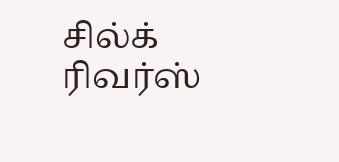சில்க் ரிவர்ஸ்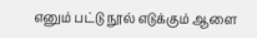எனும் பட்டு நூல் எடுக்கும் ஆளை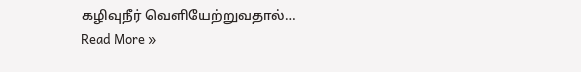கழிவுநீர் வெளியேற்றுவதால்…
Read More »